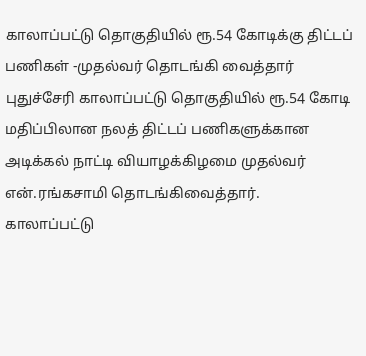காலாப்பட்டு தொகுதியில் ரூ.54 கோடிக்கு திட்டப் பணிகள் -முதல்வர் தொடங்கி வைத்தார்
புதுச்சேரி காலாப்பட்டு தொகுதியில் ரூ.54 கோடி மதிப்பிலான நலத் திட்டப் பணிகளுக்கான அடிக்கல் நாட்டி வியாழக்கிழமை முதல்வர் என்.ரங்கசாமி தொடங்கிவைத்தார்.
காலாப்பட்டு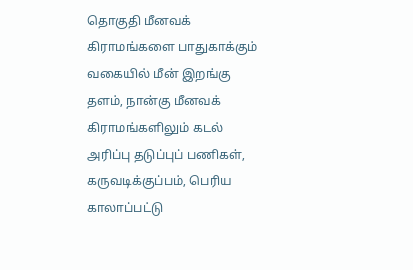தொகுதி மீனவக் கிராமங்களை பாதுகாக்கும் வகையில் மீன் இறங்கு தளம், நான்கு மீனவக் கிராமங்களிலும் கடல் அரிப்பு தடுப்புப் பணிகள், கருவடிக்குப்பம், பெரிய காலாப்பட்டு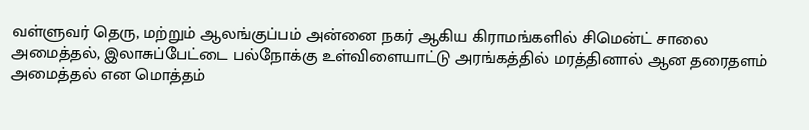வள்ளுவர் தெரு, மற்றும் ஆலங்குப்பம் அன்னை நகர் ஆகிய கிராமங்களில் சிமென்ட் சாலை அமைத்தல், இலாசுப்பேட்டை பல்நோக்கு உள்விளையாட்டு அரங்கத்தில் மரத்தினால் ஆன தரைதளம் அமைத்தல் என மொத்தம்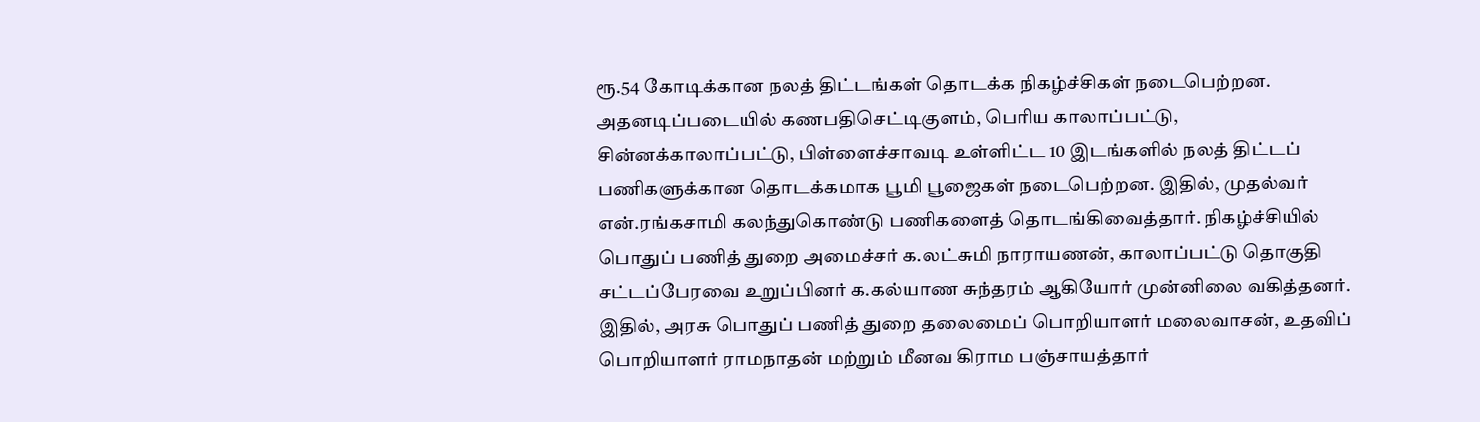ரூ.54 கோடிக்கான நலத் திட்டங்கள் தொடக்க நிகழ்ச்சிகள் நடைபெற்றன. அதனடிப்படையில் கணபதிசெட்டிகுளம், பெரிய காலாப்பட்டு, சின்னக்காலாப்பட்டு, பிள்ளைச்சாவடி உள்ளிட்ட 10 இடங்களில் நலத் திட்டப் பணிகளுக்கான தொடக்கமாக பூமி பூஜைகள் நடைபெற்றன. இதில், முதல்வர் என்.ரங்கசாமி கலந்துகொண்டு பணிகளைத் தொடங்கிவைத்தார். நிகழ்ச்சியில் பொதுப் பணித் துறை அமைச்சர் க.லட்சுமி நாராயணன், காலாப்பட்டு தொகுதி சட்டப்பேரவை உறுப்பினர் க.கல்யாண சுந்தரம் ஆகியோர் முன்னிலை வகித்தனர். இதில், அரசு பொதுப் பணித் துறை தலைமைப் பொறியாளர் மலைவாசன், உதவிப் பொறியாளர் ராமநாதன் மற்றும் மீனவ கிராம பஞ்சாயத்தார்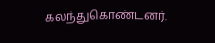கலந்துகொண்டனர்.